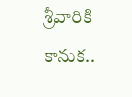శ్రీవారికి కానుక..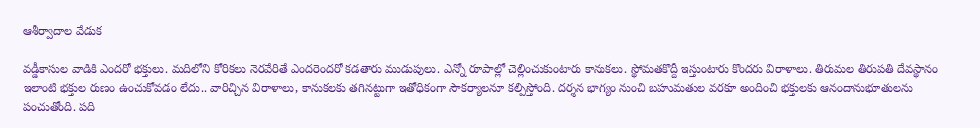ఆశీర్వాదాల వేడుక

వడ్డీకాసుల వాడికి ఎందరో భక్తులు. మదిలోని కోరికలు నెరవేరితే ఎందరెందరో కడతారు ముడుపులు. ఎన్నో రూపాల్లో చెల్లించుకుంటారు కానుకలు. స్థోమతకొద్దీ ఇస్తుంటారు కొందరు విరాళాలు. తిరుమల తిరుపతి దేవస్థానం ఇలాంటి భక్తుల రుణం ఉంచుకోవడం లేదు.. వారిచ్చిన విరాళాలు, కానుకలకు తగినట్టుగా ఇతోధికంగా సౌకర్యాలనూ కల్పిస్తోంది. దర్శన భాగ్యం నుంచి బహుమతుల వరకూ అందించి భక్తులకు ఆనందానుభూతులను పంచుతోంది. పది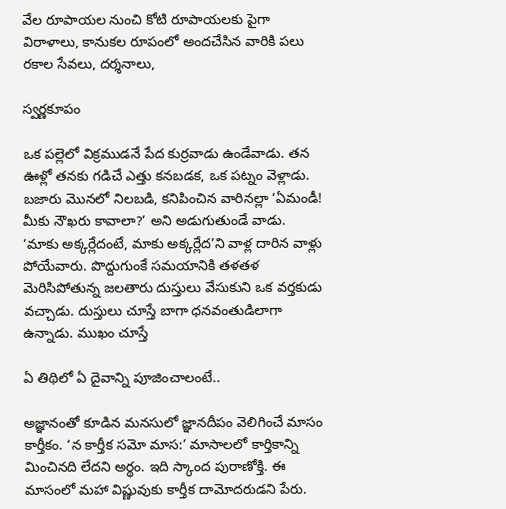వేల రూపాయల నుంచి కోటి రూపాయలకు పైగా విరాళాలు, కానుకల రూపంలో అందచేసిన వారికి పలు రకాల సేవలు, దర్శనాలు,

స్వర్ణకూపం

ఒక పల్లెలో విక్రముడనే పేద కుర్రవాడు ఉండేవాడు. తన ఊళ్లో తనకు గడిచే ఎత్తు కనబడక, ఒక పట్నం వెళ్లాడు. బజారు మొనలో నిలబడి, కనిపించిన వారినల్లా ‘ఏమండీ! మీకు నౌఖరు కావాలా?’ అని అడుగుతుండే వాడు. ‘మాకు అక్కర్లేదంటే, మాకు అక్కర్లేద’ని వాళ్ల దారిన వాళ్లు పోయేవారు. పొద్దుగుంకే సమయానికి తళతళ మెరిసిపోతున్న జలతారు దుస్తులు వేసుకుని ఒక వర్తకుడు వచ్చాడు. దుస్తులు చూస్తే బాగా ధనవంతుడిలాగా ఉన్నాడు. ముఖం చూస్తే

ఏ తిథిలో ఏ దైవాన్ని పూజించాలంటే..

అజ్ఞానంతో కూడిన మనసులో జ్ఞానదీపం వెలిగించే మాసం కార్తీకం. ‘న కార్తీక సమో మాస:’ మాసాలలో కార్తికాన్ని మించినది లేదని అర్థం. ఇది స్కాంద పురాణోక్తి. ఈ మాసంలో మహా విష్ణువుకు కార్తీక దామోదరుడని పేరు.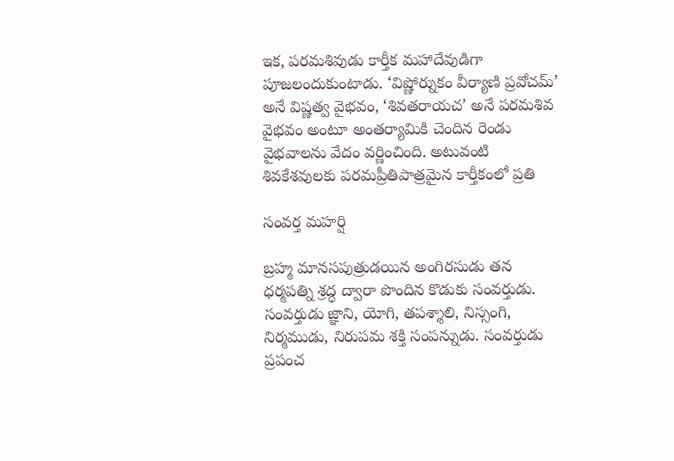ఇక, పరమశివుడు కార్తీక మహాదేవుడిగా పూజలందుకుంటాడు. ‘విష్ణోర్నుకం వీర్యాణి ప్రవోచమ్‍’ అనే విష్ణత్వ వైభవం, ‘శివతరాయచ’ అనే పరమశివ వైభవం అంటూ అంతర్యామికి చెందిన రెండు వైభవాలను వేదం వర్ణించింది. అటువంటి శివకేశవులకు పరమప్రీతిపాత్రమైన కార్తీకంలో ప్రతి

సంవర్త మహర్షి

బ్రహ్మ మానసపుత్రుడయిన అంగిరసుడు తన ధర్మపత్ని శ్రద్ధ ద్వారా పొందిన కొడుకు సంవర్తుడు. సంవర్తుడు జ్ఞాని, యోగి, తపశ్శాలి, నిస్సంగి, నిర్మముడు, నిరుపమ శక్తి సంపన్నుడు. సంవర్తుడు ప్రపంచ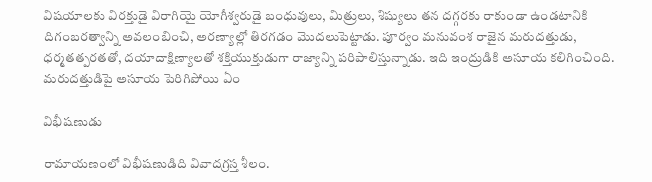విషయాలకు విరక్తుడై విరాగియై యోగీశ్వరుడై బంధువులు, మిత్రులు, శిష్యులు తన దగ్గరకు రాకుండా ఉండటానికి దిగంబరత్వాన్ని అవలంబించి, అరణ్యాల్లో తిరగడం మొదలుపెట్టాడు. పూర్వం మనువంశ రాజైన మరుదత్తుడు, ధర్మతత్పరతతో, దయాదాక్షిణ్యాలతో శక్తియుక్తుడుగా రాజ్యాన్ని పరిపాలిస్తున్నాడు. ఇది ఇంద్రుడికి అసూయ కలిగించింది. మరుదత్తుడిపై అసూయ పెరిగిపోయి ఏం

విభీషణుడు

రామాయణంలో విభీషణుడిది వివాదగ్రస్త శీలం.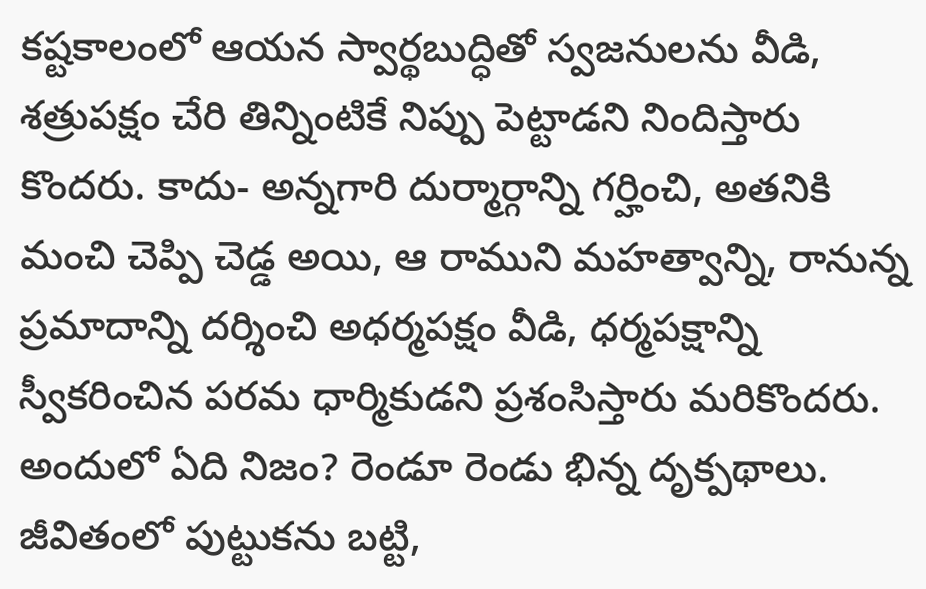కష్టకాలంలో ఆయన స్వార్థబుద్ధితో స్వజనులను వీడి, శత్రుపక్షం చేరి తిన్నింటికే నిప్పు పెట్టాడని నిందిస్తారు కొందరు. కాదు- అన్నగారి దుర్మార్గాన్ని గర్హించి, అతనికి మంచి చెప్పి చెడ్డ అయి, ఆ రాముని మహత్వాన్ని, రానున్న ప్రమాదాన్ని దర్శించి అధర్మపక్షం వీడి, ధర్మపక్షాన్ని స్వీకరించిన పరమ ధార్మికుడని ప్రశంసిస్తారు మరికొందరు. అందులో ఏది నిజం? రెండూ రెండు భిన్న దృక్పథాలు. జీవితంలో పుట్టుకను బట్టి,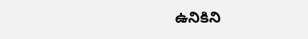ఉనికిని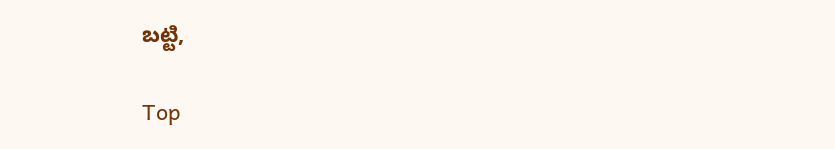బట్టి,

Top